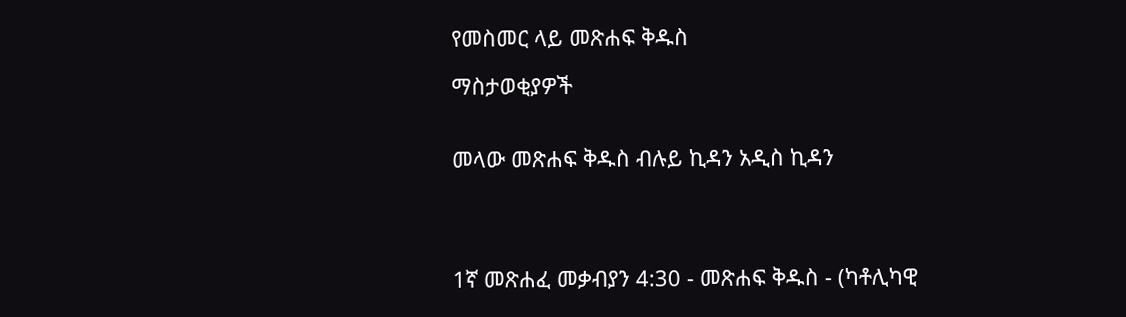የመስመር ላይ መጽሐፍ ቅዱስ

ማስታወቂያዎች


መላው መጽሐፍ ቅዱስ ብሉይ ኪዳን አዲስ ኪዳን




1ኛ መጽሐፈ መቃብያን 4:30 - መጽሐፍ ቅዱስ - (ካቶሊካዊ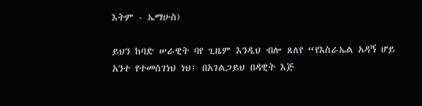እትም - ኤማሁስ)

ይህን ከባድ ሠራዊት ባየ ጊዜም እንዲህ ብሎ ጸለየ “የእስራኤል አዳኝ ሆይ አንተ የተመሰገነህ ነህ፤ በአገልጋይህ በዳዊት እጅ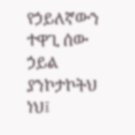የኃይለኛውን ተዋጊ ሰው ኃይል ያንኮታኮትህ ነህ፤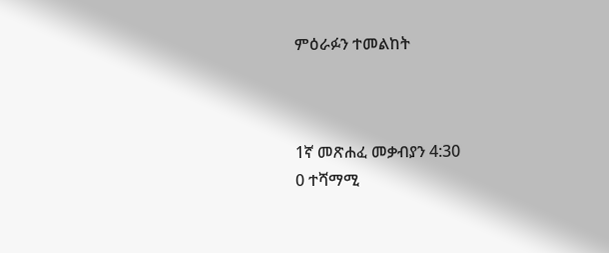ምዕራፉን ተመልከት



1ኛ መጽሐፈ መቃብያን 4:30
0 ተሻማሚ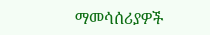ማመሳሰሪያዎች